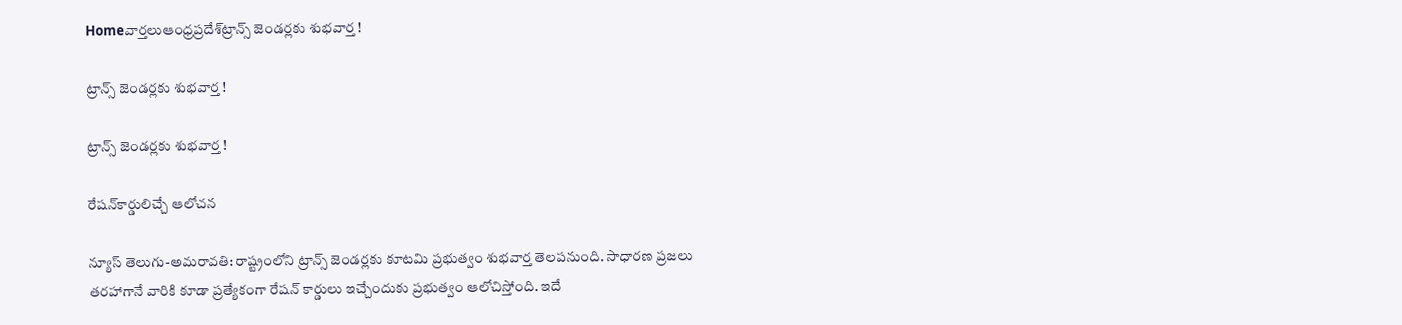Homeవార్తలుఆంధ్రప్రదేశ్‌ట్రాన్స్‌ జెండర్లకు శుభవార్త !

ట్రాన్స్‌ జెండర్లకు శుభవార్త !

ట్రాన్స్‌ జెండర్లకు శుభవార్త !

రేషన్‌కార్డులిచ్చే ఆలోచన

న్యూస్‌ తెలుగు-అమరావతి: రాష్ట్రంలోని ట్రాన్స్‌ జెండర్లకు కూటమి ప్రభుత్వం శుభవార్త తెలపనుంది. సాధారణ ప్రజలు తరహాగానే వారికి కూడా ప్రత్యేకంగా రేషన్‌ కార్డులు ఇచ్చేందుకు ప్రభుత్వం ఆలోచిస్తోంది. ఇదే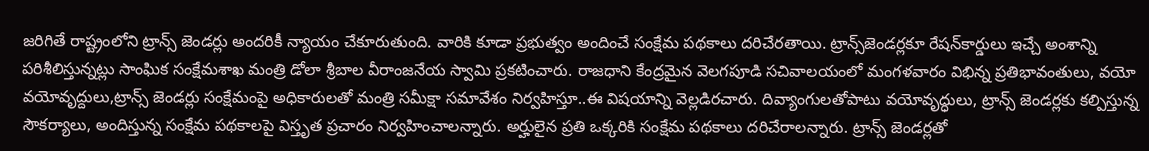జరిగితే రాష్ట్రంలోని ట్రాన్స్‌ జెండర్లు అందరికీ న్యాయం చేకూరుతుంది. వారికి కూడా ప్రభుత్వం అందించే సంక్షేమ పథకాలు దరిచేరతాయి. ట్రాన్స్‌జెండర్లకూ రేషన్‌కార్డులు ఇచ్చే అంశాన్ని పరిశీలిస్తున్నట్లు సాంఘిక సంక్షేమశాఖ మంత్రి డోలా శ్రీబాల వీరాంజనేయ స్వామి ప్రకటించారు. రాజధాని కేంద్రమైన వెలగపూడి సచివాలయంలో మంగళవారం విభిన్న ప్రతిభావంతులు, వయో వయోవృద్దులు,ట్రాన్స్‌ జెండర్లు సంక్షేమంపై అధికారులతో మంత్రి సమీక్షా సమావేశం నిర్వహిస్తూ..ఈ విషయాన్ని వెల్లడిరచారు. దివ్యాంగులతోపాటు వయోవృద్ధులు, ట్రాన్స్‌ జెండర్లకు కల్పిస్తున్న సౌకర్యాలు, అందిస్తున్న సంక్షేమ పథకాలపై విస్తృత ప్రచారం నిర్వహించాలన్నారు. అర్హులైన ప్రతి ఒక్కరికి సంక్షేమ పథకాలు దరిచేరాలన్నారు. ట్రాన్స్‌ జెండర్లతో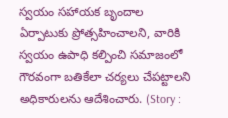స్వయం సహాయక బృందాల ఏర్పాటుకు ప్రోత్సహించాలని, వారికి స్వయం ఉపాధి కల్పించి సమాజంలో గౌరవంగా బతికేలా చర్యలు చేపట్టాలని అధికారులను ఆదేశించారు. (Story :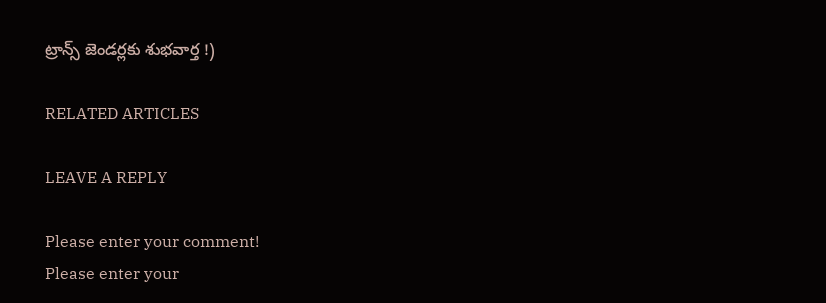ట్రాన్స్‌ జెండర్లకు శుభవార్త !)

RELATED ARTICLES

LEAVE A REPLY

Please enter your comment!
Please enter your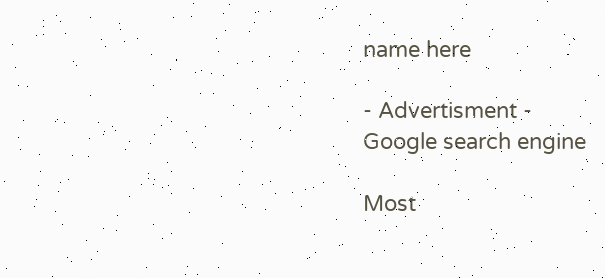name here

- Advertisment -
Google search engine

Most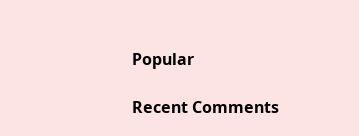Popular

Recent Comments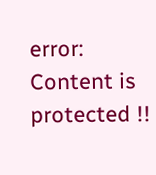error: Content is protected !!